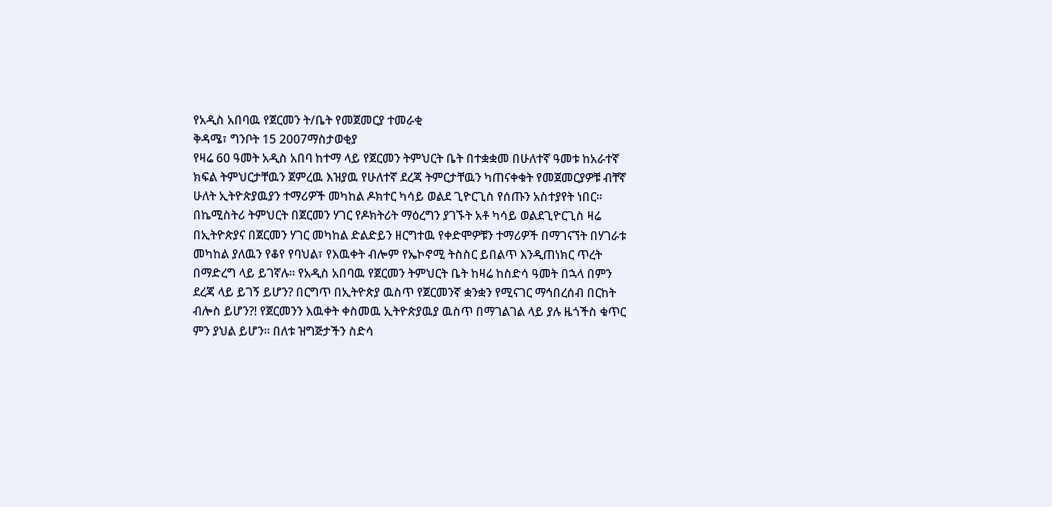የአዲስ አበባዉ የጀርመን ት/ቤት የመጀመርያ ተመራቂ
ቅዳሜ፣ ግንቦት 15 2007ማስታወቂያ
የዛሬ 60 ዓመት አዲስ አበባ ከተማ ላይ የጀርመን ትምህርት ቤት በተቋቋመ በሁለተኛ ዓመቱ ከአራተኛ ክፍል ትምህርታቸዉን ጀምረዉ እዝያዉ የሁለተኛ ደረጃ ትምርታቸዉን ካጠናቀቁት የመጀመርያዎቹ ብቸኛ ሁለት ኢትዮጵያዉያን ተማሪዎች መካከል ዶክተር ካሳይ ወልደ ጊዮርጊስ የሰጡን አስተያየት ነበር። በኬሚስትሪ ትምህርት በጀርመን ሃገር የዶክትሪት ማዕረግን ያገኙት አቶ ካሳይ ወልደጊዮርጊስ ዛሬ በኢትዮጵያና በጀርመን ሃገር መካከል ድልድይን ዘርግተዉ የቀድሞዎቹን ተማሪዎች በማገናኘት በሃገራቱ መካከል ያለዉን የቆየ የባህል፣ የእዉቀት ብሎም የኤኮኖሚ ትስስር ይበልጥ እንዲጠነክር ጥረት በማድረግ ላይ ይገኛሉ። የአዲስ አበባዉ የጀርመን ትምህርት ቤት ከዛሬ ከስድሳ ዓመት በኋላ በምን ደረጃ ላይ ይገኝ ይሆን? በርግጥ በኢትዮጵያ ዉስጥ የጀርመንኛ ቋንቋን የሚናገር ማኅበረሰብ በርከት ብሎስ ይሆን?! የጀርመንን እዉቀት ቀስመዉ ኢትዮጵያዉያ ዉስጥ በማገልገል ላይ ያሉ ዜጎችስ ቁጥር ምን ያህል ይሆን። በለቱ ዝግጅታችን ስድሳ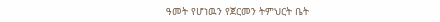ዓመት የሆነዉን የጀርመን ትምህርት ቤት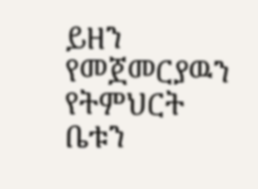ይዘን የመጀመርያዉን የትምህርት ቤቱን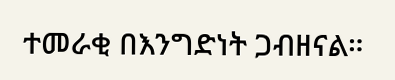ተመራቂ በእንግድነት ጋብዘናል።